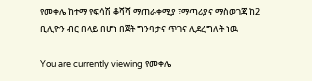የመቀሌ ከተማ የፍሳሽ ቆሻሻ ማጠራቀሚያ ፣ማጣሪያና ማስወገጃ ከ2 ቢሊዮን ብር በላይ በሆነ በጀት ግንባታና ጥገና ሊደረግለት ነዉ

You are currently viewing የመቀሌ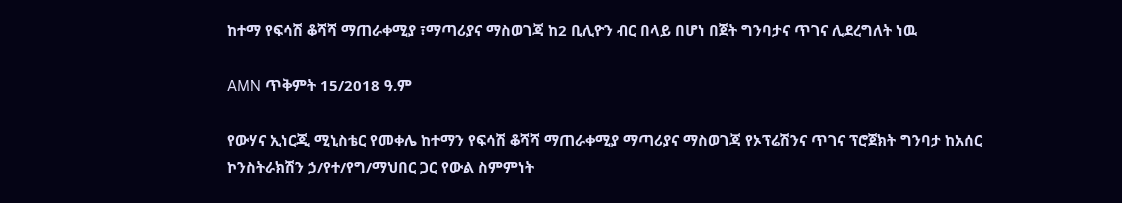ከተማ የፍሳሽ ቆሻሻ ማጠራቀሚያ ፣ማጣሪያና ማስወገጃ ከ2 ቢሊዮን ብር በላይ በሆነ በጀት ግንባታና ጥገና ሊደረግለት ነዉ

AMN ጥቅምት 15/2018 ዓ.ም

የውሃና ኢነርጂ ሚኒስቴር የመቀሌ ከተማን የፍሳሽ ቆሻሻ ማጠራቀሚያ ማጣሪያና ማስወገጃ የኦፕሬሽንና ጥገና ፕሮጀክት ግንባታ ከአሰር ኮንስትራክሽን ኃ/የተ/የግ/ማህበር ጋር የውል ስምምነት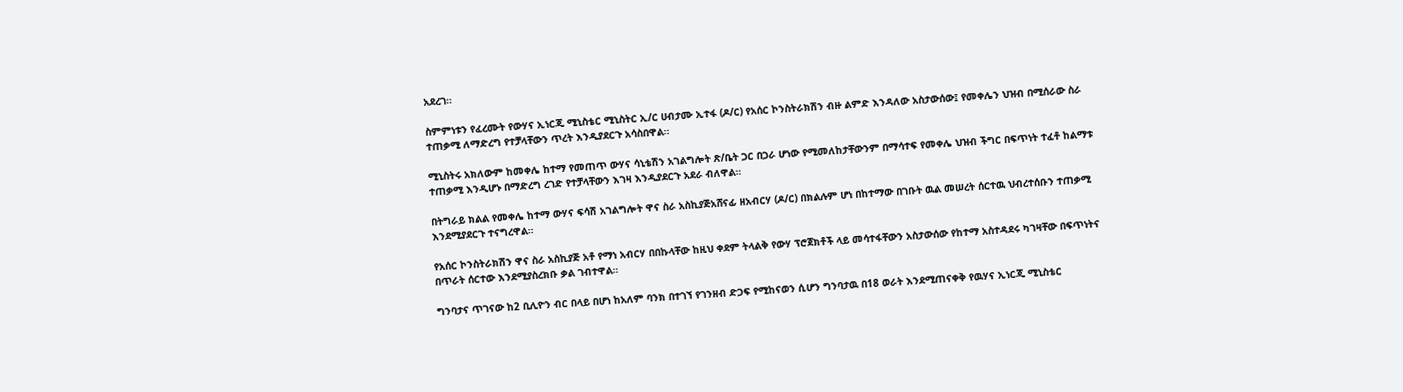አደረገ።

ስምምነቱን የፈረሙት የውሃና ኢነርጂ ሚኒስቴር ሚኒስትር ኢ/ር ሀብታሙ ኢተፋ (ዶ/ር) የአሰር ኮንስትራክሽን ብዙ ልምድ እንዳለው አስታውሰው፤ የመቀሌን ህዝብ በሚሰራው ስራ ተጠቃሚ ለማድረግ የተቻላቸውን ጥረት እንዲያደርጉ አሳስበዋል።

ሚኒስትሩ አክለውም ከመቀሌ ከተማ የመጠጥ ውሃና ሳኒቴሽን አገልግሎት ጽ/ቤት ጋር በጋራ ሆነው የሚመለከታቸውንም በማሳተፍ የመቀሌ ህዝብ ችግር በፍጥነት ተፈቶ ከልማቱ ተጠቃሚ እንዲሆኑ በማድረግ ረገድ የተቻላቸውን እገዛ እንዲያደርጉ አደራ ብለዋል።

በትግራይ ክልል የመቀሌ ከተማ ውሃና ፍሳሽ አገልግሎት ዋና ስራ አስኪያጅአሸናፊ ዘአብርሃ (ዶ/ር) በክልሉም ሆነ በከተማው በገቡት ዉል መሠረት ሰርተዉ ህብረተሰቡን ተጠቃሚ እንደሚያደርጉ ተናግረዋል።

የአሰር ኮንስትራክሽን ዋና ስራ አስኪያጅ አቶ የማነ አብርሃ በበኩላቸው ከዚህ ቀደም ትላልቅ የውሃ ፕሮጀክቶች ላይ መሳተፋቸውን አስታውሰው የከተማ አስተዳደሩ ካገዛቸው በፍጥነትና በጥራት ሰርተው እንደሚያስረክቡ ቃል ገብተዋል።

ግንባታና ጥገናው ከ2 ቢሊዮን ብር በላይ በሆነ ከአለም ባንክ በተገኘ የገንዘብ ድጋፍ የሚከናወን ሲሆን ግንባታዉ በ18 ወራት እንደሚጠናቀቅ የዉሃና ኢነርጂ ሚኒስቴር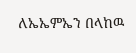ለኤኤምኤን በላከዉ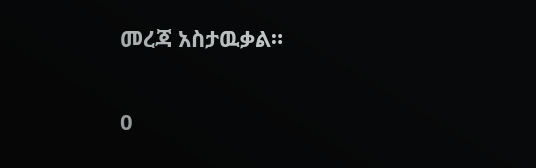መረጃ አስታዉቃል።

0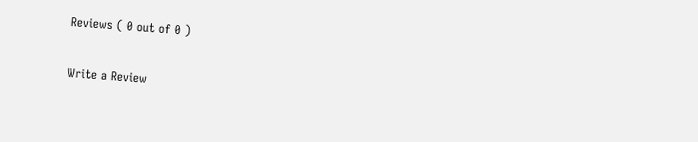Reviews ( 0 out of 0 )

Write a Review